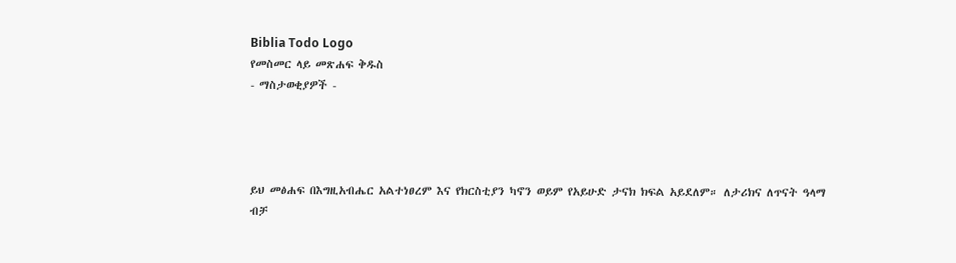Biblia Todo Logo
የመስመር ላይ መጽሐፍ ቅዱስ
- ማስታወቂያዎች -




ይህ መፅሐፍ በእግዚአብሔር አልተነፀረም እና የክርስቲያን ካኖን ወይም የአይሁድ ታናክ ክፍል አይደለም። ለታሪክና ለጥናት ዓላማ ብቻ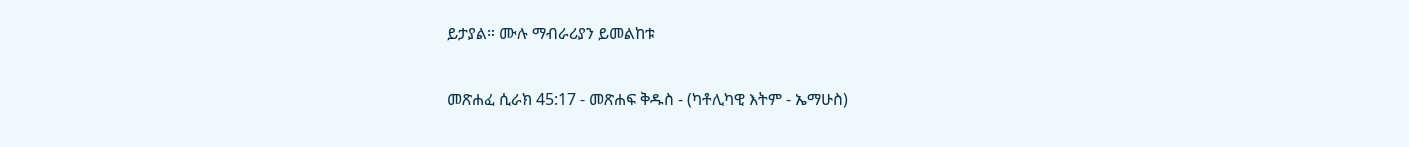ይታያል። ሙሉ ማብራሪያን ይመልከቱ

መጽሐፈ ሲራክ 45:17 - መጽሐፍ ቅዱስ - (ካቶሊካዊ እትም - ኤማሁስ)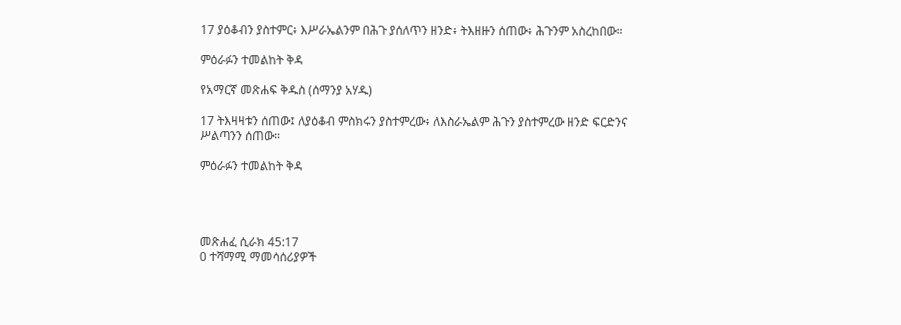17 ያዕቆብን ያስተምር፥ እሥራኤልንም በሕጉ ያሰለጥን ዘንድ፥ ትእዘዙን ሰጠው፥ ሕጉንም አስረከበው።

ምዕራፉን ተመልከት ቅዳ

የአማርኛ መጽሐፍ ቅዱስ (ሰማንያ አሃዱ)

17 ትእዛዛቱን ሰጠው፤ ለያዕቆብ ምስክሩን ያስተምረው፥ ለእስራኤልም ሕጉን ያስተምረው ዘንድ ፍርድንና ሥልጣንን ሰጠው።

ምዕራፉን ተመልከት ቅዳ




መጽሐፈ ሲራክ 45:17
0 ተሻማሚ ማመሳሰሪያዎች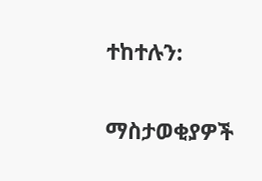ተከተሉን:

ማስታወቂያዎች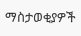ማስታወቂያዎች